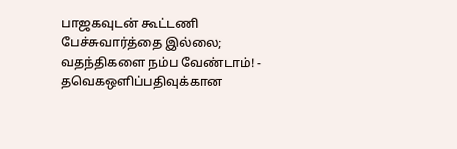பாஜகவுடன் கூட்டணி பேச்சுவார்த்தை இல்லை; வதந்திகளை நம்ப வேண்டாம்! - தவெகஒளிப்பதிவுக்கான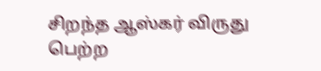சிறந்த ஆஸ்கர் விருது பெற்ற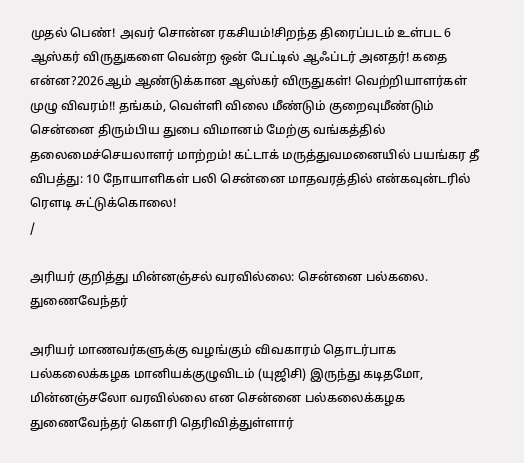முதல் பெண்! அவர் சொன்ன ரகசியம்!சிறந்த திரைப்படம் உள்பட 6 ஆஸ்கர் விருதுகளை வென்ற ஒன் பேட்டில் ஆஃப்டர் அனதர்! கதை என்ன?2026ஆம் ஆண்டுக்கான ஆஸ்கர் விருதுகள்! வெற்றியாளர்கள் முழு விவரம்!! தங்கம், வெள்ளி விலை மீண்டும் குறைவுமீண்டும் சென்னை திரும்பிய துபை விமானம் மேற்கு வங்கத்தில் தலைமைச்செயலாளர் மாற்றம்! கட்டாக் மருத்துவமனையில் பயங்கர தீ விபத்து: 10 நோயாளிகள் பலி சென்னை மாதவரத்தில் என்கவுன்டரில் ரௌடி சுட்டுக்கொலை!
/

அரியர் குறித்து மின்னஞ்சல் வரவில்லை: சென்னை பல்கலை. துணைவேந்தர்

அரியர் மாணவர்களுக்கு வழங்கும் விவகாரம் தொடர்பாக பல்கலைக்கழக மானியக்குழுவிடம் (யுஜிசி) இருந்து கடிதமோ, மின்னஞ்சலோ வரவில்லை என சென்னை பல்கலைக்கழக துணைவேந்தர் கௌரி தெரிவித்துள்ளார்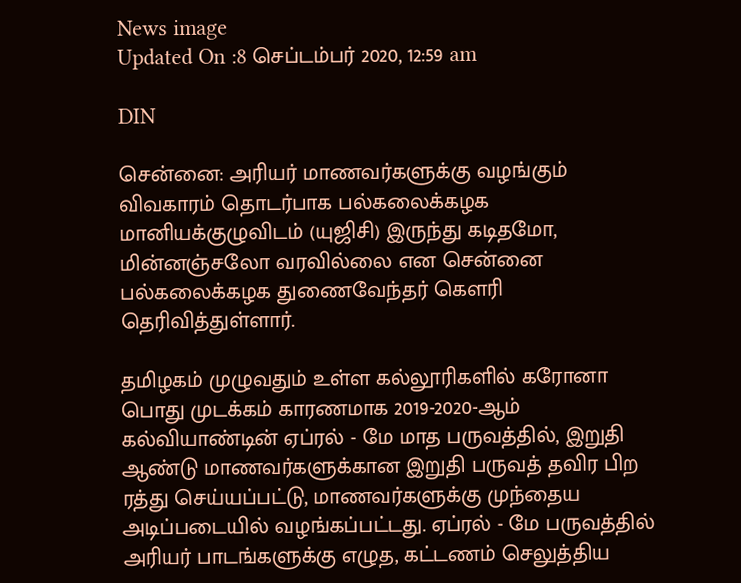News image
Updated On :8 செப்டம்பர் 2020, 12:59 am

DIN

சென்னை: அரியர் மாணவர்களுக்கு வழங்கும் விவகாரம் தொடர்பாக பல்கலைக்கழக மானியக்குழுவிடம் (யுஜிசி) இருந்து கடிதமோ, மின்னஞ்சலோ வரவில்லை என சென்னை பல்கலைக்கழக துணைவேந்தர் கௌரி தெரிவித்துள்ளார்.

தமிழகம் முழுவதும் உள்ள கல்லூரிகளில் கரோனா பொது முடக்கம் காரணமாக 2019-2020-ஆம் கல்வியாண்டின் ஏப்ரல் - மே மாத பருவத்தில், இறுதி ஆண்டு மாணவர்களுக்கான இறுதி பருவத் தவிர பிற ரத்து செய்யப்பட்டு, மாணவர்களுக்கு முந்தைய அடிப்படையில் வழங்கப்பட்டது. ஏப்ரல் - மே பருவத்தில் அரியர் பாடங்களுக்கு எழுத, கட்டணம் செலுத்திய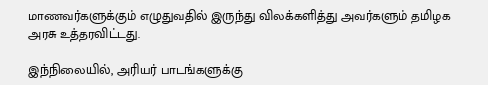மாணவர்களுக்கும் எழுதுவதில் இருந்து விலக்களித்து அவர்களும் தமிழக அரசு உத்தரவிட்டது.

இந்நிலையில், அரியர் பாடங்களுக்கு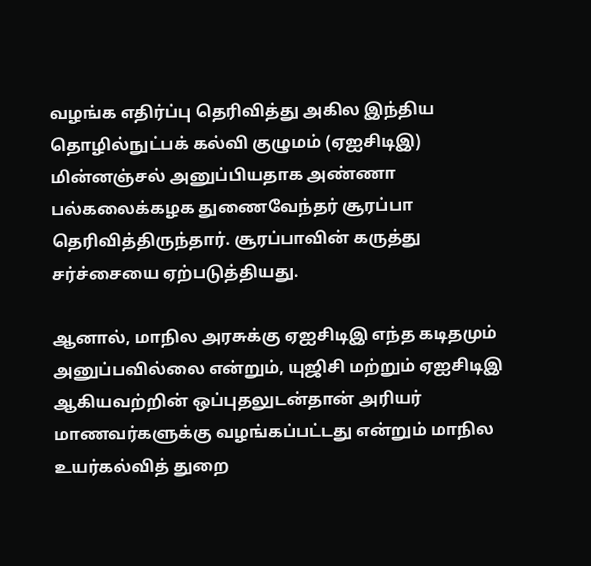வழங்க எதிர்ப்பு தெரிவித்து அகில இந்திய தொழில்நுட்பக் கல்வி குழுமம் (ஏஐசிடிஇ) மின்னஞ்சல் அனுப்பியதாக அண்ணா பல்கலைக்கழக துணைவேந்தர் சூரப்பா தெரிவித்திருந்தார். சூரப்பாவின் கருத்து சர்ச்சையை ஏற்படுத்தியது.

ஆனால், மாநில அரசுக்கு ஏஐசிடிஇ எந்த கடிதமும் அனுப்பவில்லை என்றும், யுஜிசி மற்றும் ஏஐசிடிஇ ஆகியவற்றின் ஒப்புதலுடன்தான் அரியர் மாணவர்களுக்கு வழங்கப்பட்டது என்றும் மாநில உயர்கல்வித் துறை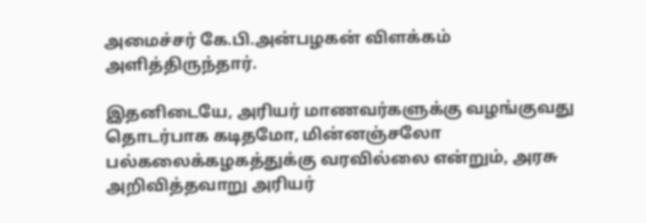அமைச்சர் கே.பி.அன்பழகன் விளக்கம் அளித்திருந்தார்.

இதனிடையே, அரியர் மாணவர்களுக்கு வழங்குவது தொடர்பாக கடிதமோ, மின்னஞ்சலோ பல்கலைக்கழகத்துக்கு வரவில்லை என்றும், அரசு அறிவித்தவாறு அரியர்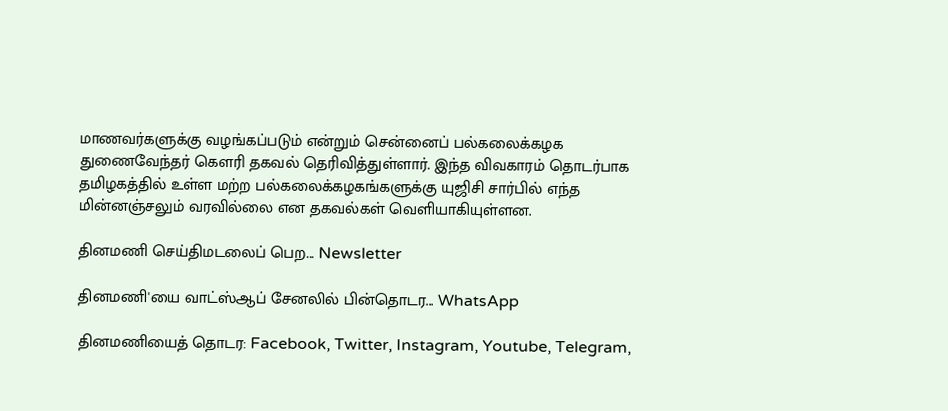மாணவர்களுக்கு வழங்கப்படும் என்றும் சென்னைப் பல்கலைக்கழக துணைவேந்தர் கௌரி தகவல் தெரிவித்துள்ளார். இந்த விவகாரம் தொடர்பாக தமிழகத்தில் உள்ள மற்ற பல்கலைக்கழகங்களுக்கு யுஜிசி சார்பில் எந்த மின்னஞ்சலும் வரவில்லை என தகவல்கள் வெளியாகியுள்ளன.

தினமணி செய்திமடலைப் பெற... Newsletter

தினமணி'யை வாட்ஸ்ஆப் சேனலில் பின்தொடர... WhatsApp

தினமணியைத் தொடர: Facebook, Twitter, Instagram, Youtube, Telegram,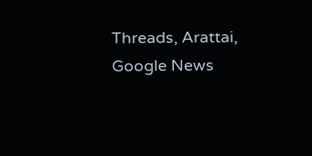Threads, Arattai, Google News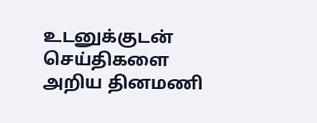உடனுக்குடன் செய்திகளை அறிய தினமணி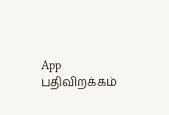App பதிவிறக்கம்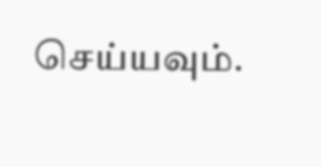செய்யவும்.